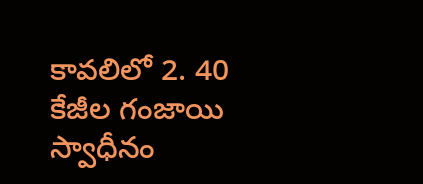కావలిలో 2. 40 కేజీల గంజాయి స్వాధీనం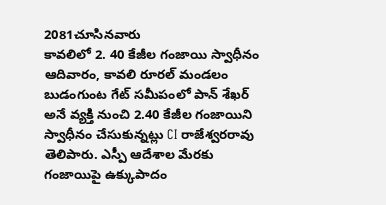2081చూసినవారు
కావలిలో 2. 40 కేజీల గంజాయి స్వాధీనం
ఆదివారం, కావలి రూరల్ మండలం బుడంగుంట గేట్ సమీపంలో పాన్ శేఖర్ అనే వ్యక్తి నుంచి 2.40 కేజీల గంజాయిని స్వాధీనం చేసుకున్నట్లు CI రాజేశ్వరరావు తెలిపారు. ఎస్పీ ఆదేశాల మేరకు గంజాయిపై ఉక్కుపాదం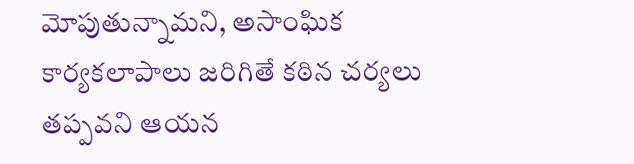మోపుతున్నామని, అసాంఘిక కార్యకలాపాలు జరిగితే కఠిన చర్యలు తప్పవని ఆయన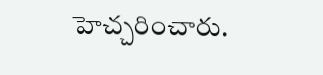హెచ్చరించారు.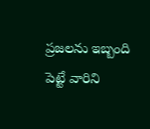ప్రజలను ఇబ్బంది పెట్టే వారిని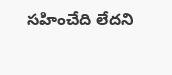సహించేది లేదని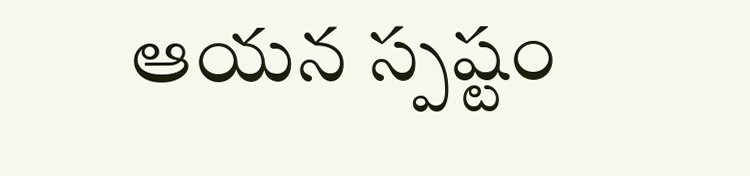ఆయన స్పష్టం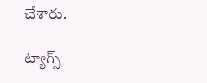చేశారు.

ట్యాగ్స్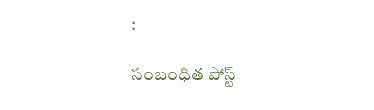:

సంబంధిత పోస్ట్